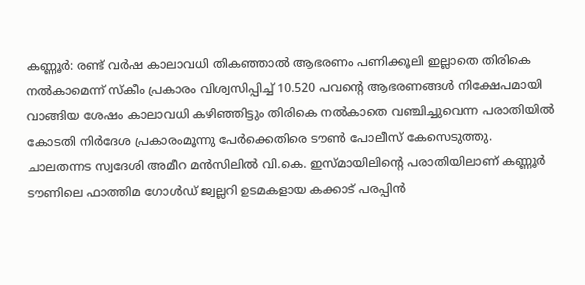കണ്ണൂർ: രണ്ട് വർഷ കാലാവധി തികഞ്ഞാൽ ആഭരണം പണിക്കൂലി ഇല്ലാതെ തിരികെ നൽകാമെന്ന് സ്കീം പ്രകാരം വിശ്വസിപ്പിച്ച് 10.520 പവൻ്റെ ആഭരണങ്ങൾ നിക്ഷേപമായി വാങ്ങിയ ശേഷം കാലാവധി കഴിഞ്ഞിട്ടും തിരികെ നൽകാതെ വഞ്ചിച്ചുവെന്ന പരാതിയിൽ കോടതി നിർദേശ പ്രകാരംമൂന്നു പേർക്കെതിരെ ടൗൺ പോലീസ് കേസെടുത്തു.
ചാലതന്നട സ്വദേശി അമീറ മൻസിലിൽ വി.കെ. ഇസ്മായിലിൻ്റെ പരാതിയിലാണ് കണ്ണൂർ ടൗണിലെ ഫാത്തിമ ഗോൾഡ് ജ്വല്ലറി ഉടമകളായ കക്കാട് പരപ്പിൻ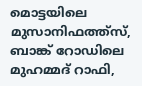മൊട്ടയിലെ മുസാനിഫത്ത്സ്, ബാങ്ക് റോഡിലെ മുഹമ്മദ് റാഫി,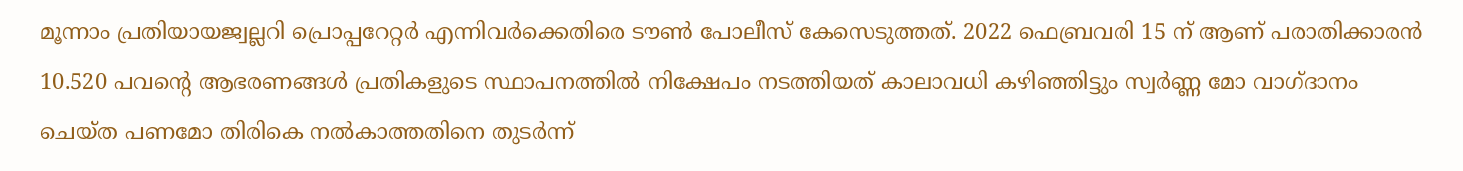മൂന്നാം പ്രതിയായജ്വല്ലറി പ്രൊപ്പറേറ്റർ എന്നിവർക്കെതിരെ ടൗൺ പോലീസ് കേസെടുത്തത്. 2022 ഫെബ്രവരി 15 ന് ആണ് പരാതിക്കാരൻ 10.520 പവൻ്റെ ആഭരണങ്ങൾ പ്രതികളുടെ സ്ഥാപനത്തിൽ നിക്ഷേപം നടത്തിയത് കാലാവധി കഴിഞ്ഞിട്ടും സ്വർണ്ണ മോ വാഗ്ദാനം ചെയ്ത പണമോ തിരികെ നൽകാത്തതിനെ തുടർന്ന്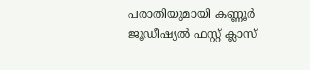പരാതിയുമായി കണ്ണൂർ ജൂഡീഷ്യൽ ഫസ്റ്റ് ക്ലാസ്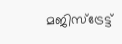മജിസ്ട്രേട്ട്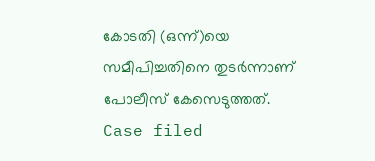കോടതി (ഒന്ന്)യെ സമീപിച്ചതിനെ തുടർന്നാണ് പോലീസ് കേസെടുത്തത്.
Case filed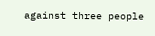against three people